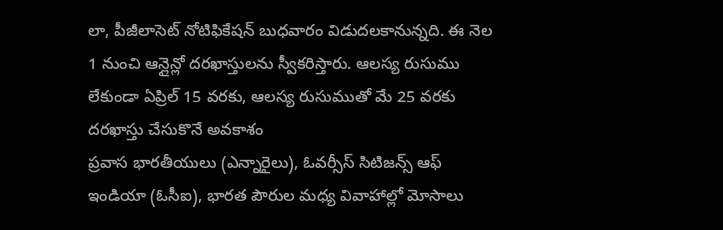లా, పీజీలాసెట్ నోటిఫికేషన్ బుధవారం విడుదలకానున్నది. ఈ నెల 1 నుంచి ఆన్లైన్లో దరఖాస్తులను స్వీకరిస్తారు. ఆలస్య రుసుము లేకుండా ఏప్రిల్ 15 వరకు, ఆలస్య రుసుముతో మే 25 వరకు దరఖాస్తు చేసుకొనే అవకాశం
ప్రవాస భారతీయులు (ఎన్నారైలు), ఓవర్సీస్ సిటిజన్స్ ఆఫ్ ఇండియా (ఓసీఐ), భారత పౌరుల మధ్య వివాహాల్లో మోసాలు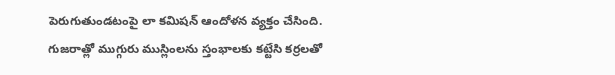పెరుగుతుండటంపై లా కమిషన్ ఆందోళన వ్యక్తం చేసింది.
గుజరాత్లో ముగ్గురు ముస్లింలను స్తంభాలకు కట్టేసి కర్రలతో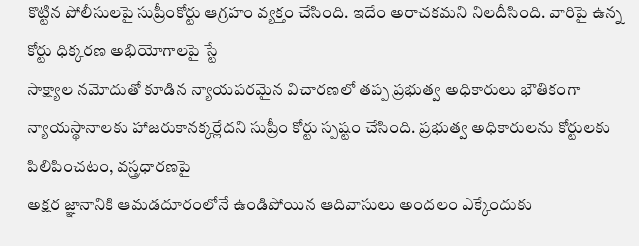కొట్టిన పోలీసులపై సుప్రీంకోర్టు ఆగ్రహం వ్యక్తం చేసింది. ఇదేం అరాచకమని నిలదీసింది. వారిపై ఉన్న కోర్టు ధిక్కరణ అభియోగాలపై స్టే
సాక్ష్యాల నమోదుతో కూడిన న్యాయపరమైన విచారణలో తప్ప ప్రభుత్వ అధికారులు భౌతికంగా న్యాయస్థానాలకు హాజరుకానక్కర్లేదని సుప్రీం కోర్టు స్పష్టం చేసింది. ప్రభుత్వ అధికారులను కోర్టులకు పిలిపించటం, వస్త్రధారణపై
అక్షర జ్ఞానానికి ఆమడదూరంలోనే ఉండిపోయిన ఆదివాసులు అందలం ఎక్కేందుకు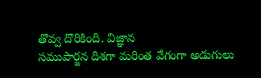తొవ్వ దొరికింది. విజ్ఞాన
సముపార్జన దిశగా మరింత వేగంగా అడుగులు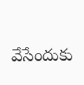వేసేందుకు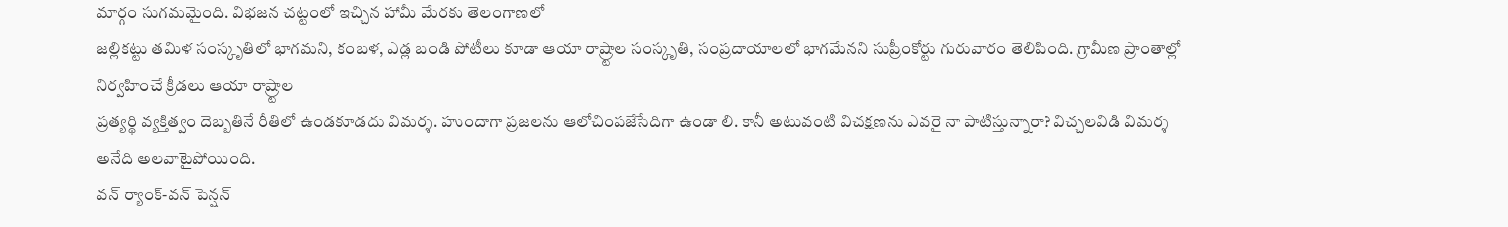మార్గం సుగమమైంది. విభజన చట్టంలో ఇచ్చిన హామీ మేరకు తెలంగాణలో
జల్లికట్టు తమిళ సంస్కృతిలో భాగమని, కంబళ, ఎడ్ల బండి పోటీలు కూడా ఆయా రాష్ర్టాల సంస్కృతి, సంప్రదాయాలలో భాగమేనని సుప్రీంకోర్టు గురువారం తెలిపింది. గ్రామీణ ప్రాంతాల్లో నిర్వహించే క్రీడలు ఆయా రాష్ర్టాల
ప్రత్యర్థి వ్యక్తిత్వం దెబ్బతినే రీతిలో ఉండకూడదు విమర్శ. హుందాగా ప్రజలను ఆలోచింపజేసేదిగా ఉండా లి. కానీ అటువంటి విచక్షణను ఎవరై నా పాటిస్తున్నారా? విచ్చలవిడి విమర్శ అనేది అలవాటైపోయింది.
వన్ ర్యాంక్-వన్ పెన్షన్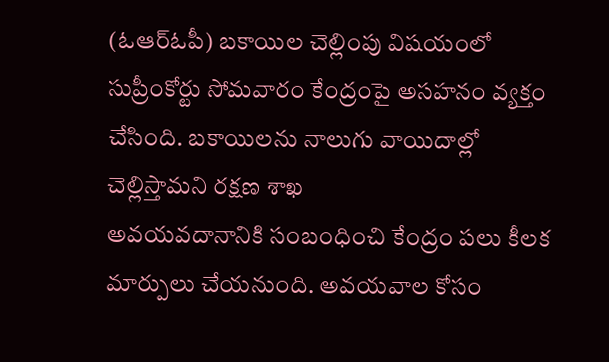(ఓఆర్ఓపీ) బకాయిల చెల్లింపు విషయంలో సుప్రీంకోర్టు సోమవారం కేంద్రంపై అసహనం వ్యక్తం చేసింది. బకాయిలను నాలుగు వాయిదాల్లో చెల్లిస్తామని రక్షణ శాఖ
అవయవదానానికి సంబంధించి కేంద్రం పలు కీలక మార్పులు చేయనుంది. అవయవాల కోసం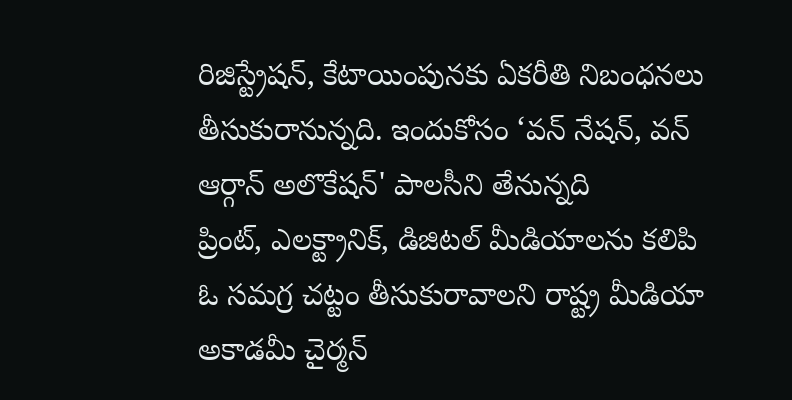రిజిస్ట్రేషన్, కేటాయింపునకు ఏకరీతి నిబంధనలు తీసుకురానున్నది. ఇందుకోసం ‘వన్ నేషన్, వన్ ఆర్గాన్ అలొకేషన్' పాలసీని తేనున్నది
ప్రింట్, ఎలక్ట్రానిక్, డిజిటల్ మీడియాలను కలిపి ఓ సమగ్ర చట్టం తీసుకురావాలని రాష్ట్ర మీడియా అకాడమీ చైర్మన్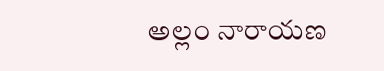అల్లం నారాయణ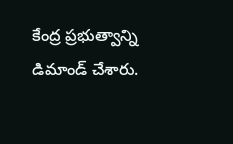కేంద్ర ప్రభుత్వాన్ని డిమాండ్ చేశారు.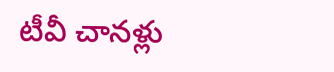టీవీ చానళ్లు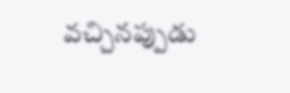వచ్చినప్పుడు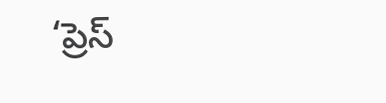‘ప్రెస్